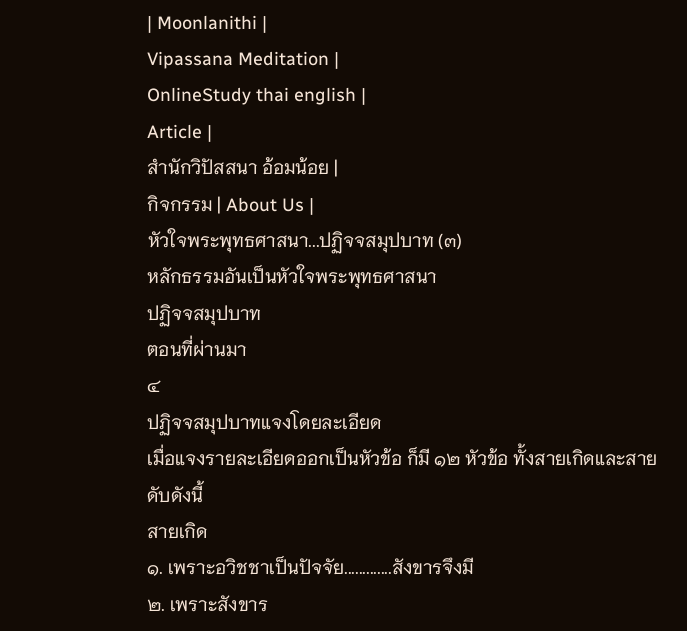| Moonlanithi |
Vipassana Meditation |
OnlineStudy thai english |
Article |
สำนักวิปัสสนา อ้อมน้อย |
กิจกรรม | About Us |
หัวใจพระพุทธศาสนา...ปฏิจจสมุปบาท (๓)
หลักธรรมอันเป็นหัวใจพระพุทธศาสนา
ปฏิจจสมุปบาท
ตอนที่ผ่านมา
๔
ปฏิจจสมุปบาทแจงโดยละเอียด
เมื่อแจงรายละเอียดออกเป็นหัวข้อ ก็มี ๑๒ หัวข้อ ทั้งสายเกิดและสายดับดังนี้
สายเกิด
๑. เพราะอวิชชาเป็นปัจจัย.............สังขารจึงมี
๒. เพราะสังขาร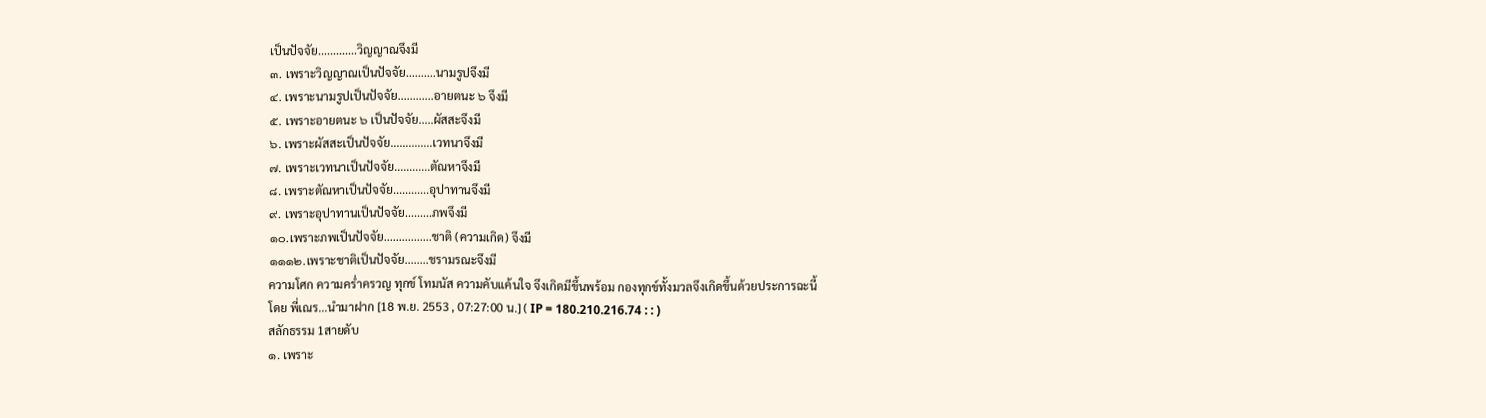เป็นปัจจัย.............วิญญาณจึงมี
๓. เพราะวิญญาณเป็นปัจจัย..........นามรูปจึงมี
๔. เพราะนามรูปเป็นปัจจัย............อายตนะ ๖ จึงมี
๕. เพราะอายตนะ ๖ เป็นปัจจัย.....ผัสสะจึงมี
๖. เพราะผัสสะเป็นปัจจัย..............เวทนาจึงมี
๗. เพราะเวทนาเป็นปัจจัย............ตัณหาจึงมี
๘. เพราะตัณหาเป็นปัจจัย............อุปาทานจึงมี
๙. เพราะอุปาทานเป็นปัจจัย.........ภพจึงมี
๑๐.เพราะภพเป็นปัจจัย................ชาติ (ความเกิด) จึงมี
๑๑๑๒.เพราะชาติเป็นปัจจัย........ชรามรณะจึงมี
ความโศก ความคร่ำครวญ ทุกข์ โทมนัส ความคับแค้นใจ จึงเกิดมีขึ้นพร้อม กองทุกข์ทั้งมวลจึงเกิดขึ้นด้วยประการฉะนี้
โดย พี่เณร...นำมาฝาก [18 พ.ย. 2553 , 07:27:00 น.] ( IP = 180.210.216.74 : : )
สลักธรรม 1สายดับ
๑. เพราะ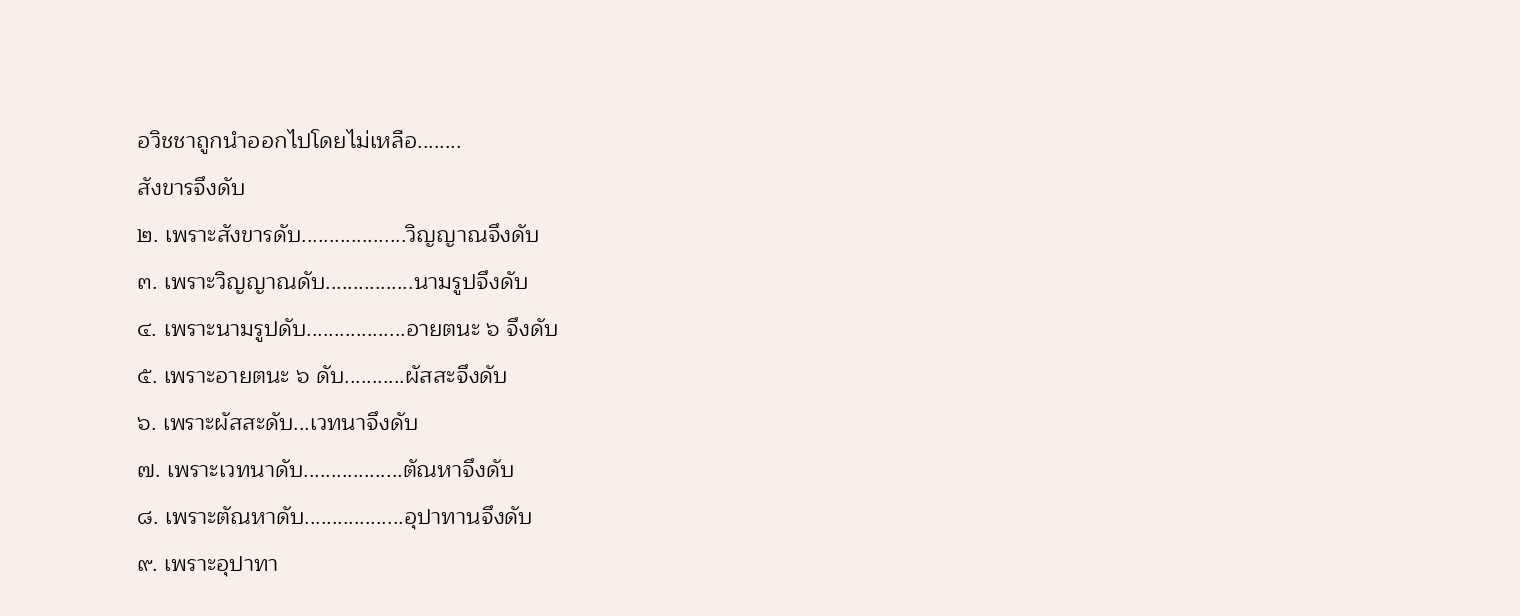อวิชชาถูกนำออกไปโดยไม่เหลือ........
สังขารจึงดับ
๒. เพราะสังขารดับ...................วิญญาณจึงดับ
๓. เพราะวิญญาณดับ................นามรูปจึงดับ
๔. เพราะนามรูปดับ..................อายตนะ ๖ จึงดับ
๕. เพราะอายตนะ ๖ ดับ...........ผัสสะจึงดับ
๖. เพราะผัสสะดับ...เวทนาจึงดับ
๗. เพราะเวทนาดับ..................ตัณหาจึงดับ
๘. เพราะตัณหาดับ..................อุปาทานจึงดับ
๙. เพราะอุปาทา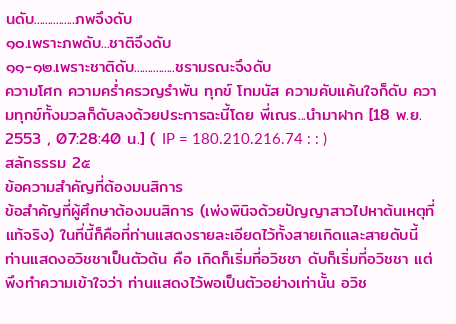นดับ...............ภพจึงดับ
๑๐.เพราะภพดับ...ชาติจึงดับ
๑๑-๑๒.เพราะชาติดับ...............ชรามรณะจึงดับ
ความโศก ความคร่ำครวญรำพัน ทุกข์ โทมนัส ความคับแค้นใจก็ดับ ความทุกข์ทั้งมวลก็ดับลงด้วยประการฉะนี้โดย พี่เณร...นำมาฝาก [18 พ.ย. 2553 , 07:28:40 น.] ( IP = 180.210.216.74 : : )
สลักธรรม 2๕
ข้อความสำคัญที่ต้องมนสิการ
ข้อสำคัญที่ผู้ศึกษาต้องมนสิการ (เพ่งพินิจด้วยปัญญาสาวไปหาต้นเหตุที่แท้จริง) ในที่นี้ก็คือที่ท่านแสดงรายละเอียดไว้ทั้งสายเกิดและสายดับนี้ ท่านแสดงอวิชชาเป็นตัวต้น คือ เกิดก็เริ่มที่อวิชชา ดับก็เริ่มที่อวิชชา แต่พึงทำความเข้าใจว่า ท่านแสดงไว้พอเป็นตัวอย่างเท่านั้น อวิช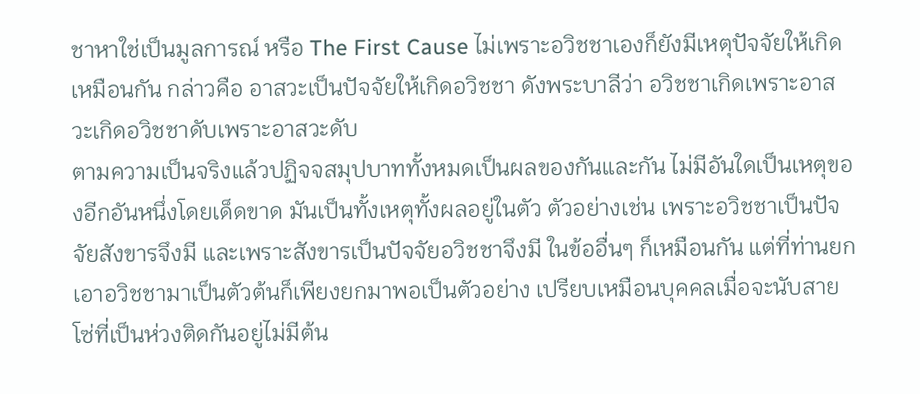ชาหาใช่เป็นมูลการณ์ หรือ The First Cause ไม่เพราะอวิชชาเองก็ยังมีเหตุปัจจัยให้เกิดเหมือนกัน กล่าวคือ อาสวะเป็นปัจจัยให้เกิดอวิชชา ดังพระบาลีว่า อวิชชาเกิดเพราะอาสวะเกิดอวิชชาดับเพราะอาสวะดับ
ตามความเป็นจริงแล้วปฏิจจสมุปบาททั้งหมดเป็นผลของกันและกัน ไม่มีอันใดเป็นเหตุของอีกอันหนึ่งโดยเด็ดขาด มันเป็นทั้งเหตุทั้งผลอยู่ในตัว ตัวอย่างเช่น เพราะอวิชชาเป็นปัจจัยสังขารจึงมี และเพราะสังขารเป็นปัจจัยอวิชชาจึงมี ในข้ออื่นๆ ก็เหมือนกัน แต่ที่ท่านยกเอาอวิชชามาเป็นตัวต้นก็เพียงยกมาพอเป็นตัวอย่าง เปรียบเหมือนบุคคลเมื่อจะนับสายโซ่ที่เป็นห่วงติดกันอยู่ไม่มีต้น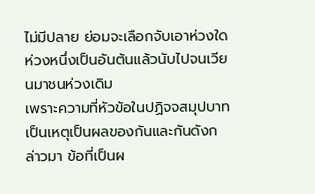ไม่มีปลาย ย่อมจะเลือกจับเอาห่วงใดห่วงหนึ่งเป็นอันต้นแล้วนับไปจนเวียนมาชนห่วงเดิม
เพราะความที่หัวข้อในปฏิจจสมุปบาทเป็นเหตุเป็นผลของกันและกันดังกล่าวมา ข้อที่เป็นผ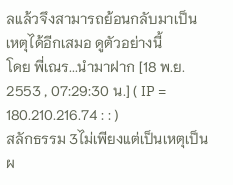ลแล้วจึงสามารถย้อนกลับมาเป็นเหตุได้อีกเสมอ ดูตัวอย่างนี้
โดย พี่เณร...นำมาฝาก [18 พ.ย. 2553 , 07:29:30 น.] ( IP = 180.210.216.74 : : )
สลักธรรม 3ไม่เพียงแต่เป็นเหตุเป็นผ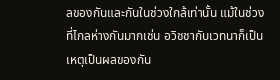ลของกันและกันในช่วงใกล้เท่านั้น แม้ในช่วงที่ไกลห่างกันมากเช่น อวิชชากับเวทนาก็เป็นเหตุเป็นผลของกัน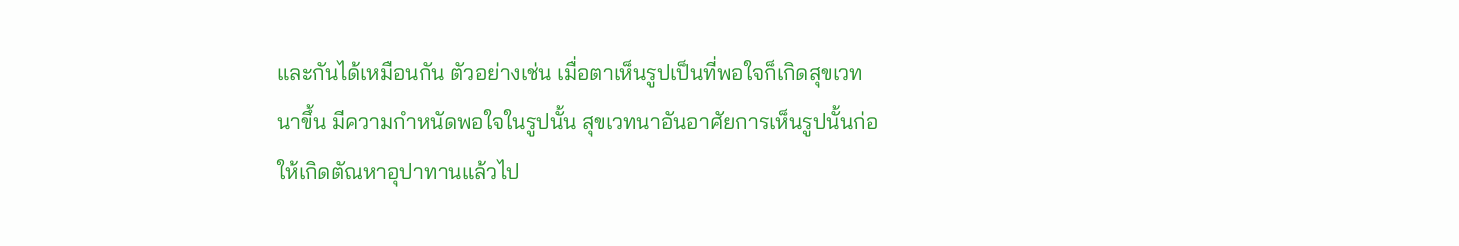และกันได้เหมือนกัน ตัวอย่างเช่น เมื่อตาเห็นรูปเป็นที่พอใจก็เกิดสุขเวทนาขึ้น มีความกำหนัดพอใจในรูปนั้น สุขเวทนาอันอาศัยการเห็นรูปนั้นก่อให้เกิดตัณหาอุปาทานแล้วไป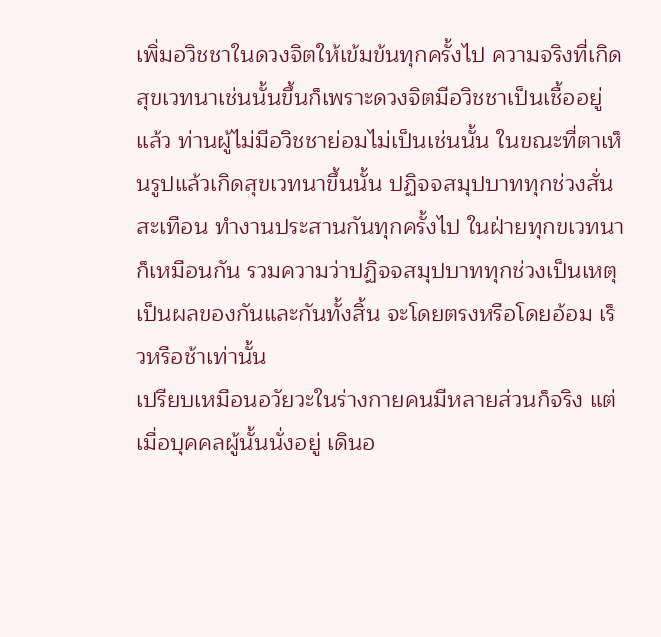เพิ่มอวิชชาในดวงจิตให้เข้มข้นทุกครั้งไป ความจริงที่เกิดสุขเวทนาเช่นนั้นขึ้นก็เพราะดวงจิตมีอวิชชาเป็นเชื้ออยู่แล้ว ท่านผู้ไม่มีอวิชชาย่อมไม่เป็นเช่นนั้น ในขณะที่ตาเห็นรูปแล้วเกิดสุขเวทนาขึ้นนั้น ปฏิจจสมุปบาททุกช่วงสั่นสะเทือน ทำงานประสานกันทุกครั้งไป ในฝ่ายทุกขเวทนาก็เหมือนกัน รวมความว่าปฏิจจสมุปบาททุกช่วงเป็นเหตุเป็นผลของกันและกันทั้งสิ้น จะโดยตรงหรือโดยอ้อม เร็วหรือช้าเท่านั้น
เปรียบเหมือนอวัยวะในร่างกายคนมีหลายส่วนก็จริง แต่เมื่อบุคคลผู้นั้นนั่งอยู่ เดินอ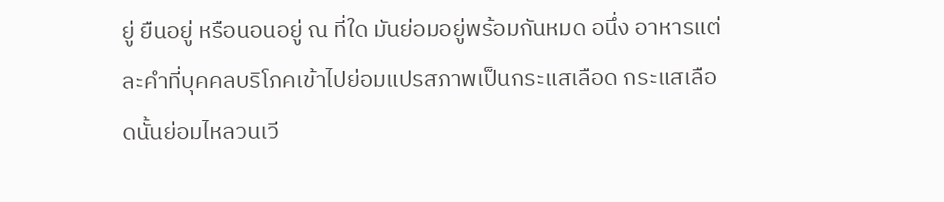ยู่ ยืนอยู่ หรือนอนอยู่ ณ ที่ใด มันย่อมอยู่พร้อมกันหมด อนึ่ง อาหารแต่ละคำที่บุคคลบริโภคเข้าไปย่อมแปรสภาพเป็นกระแสเลือด กระแสเลือดนั้นย่อมไหลวนเวี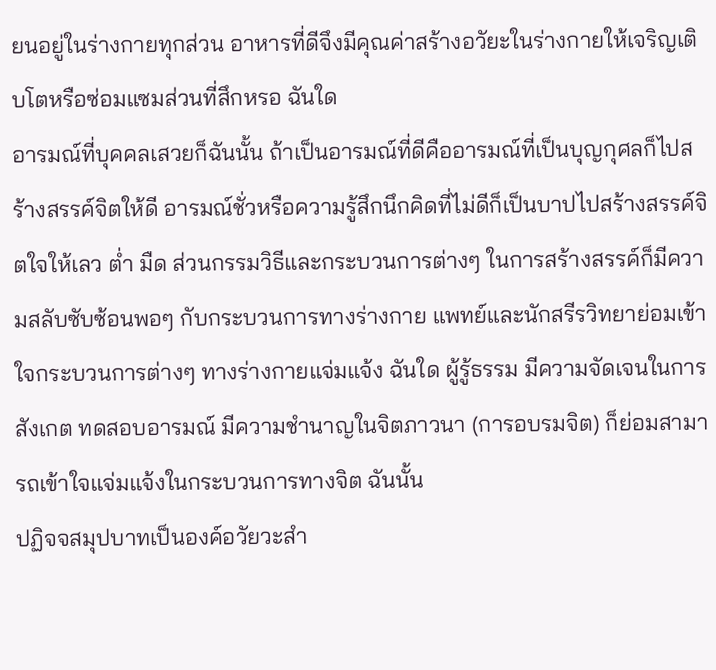ยนอยู่ในร่างกายทุกส่วน อาหารที่ดีจึงมีคุณค่าสร้างอวัยะในร่างกายให้เจริญเติบโตหรือซ่อมแซมส่วนที่สึกหรอ ฉันใด
อารมณ์ที่บุคคลเสวยก็ฉันนั้น ถ้าเป็นอารมณ์ที่ดีคืออารมณ์ที่เป็นบุญกุศลก็ไปสร้างสรรค์จิตให้ดี อารมณ์ชั่วหรือความรู้สึกนึกคิดที่ไม่ดีก็เป็นบาปไปสร้างสรรค์จิตใจให้เลว ต่ำ มืด ส่วนกรรมวิธีและกระบวนการต่างๆ ในการสร้างสรรค์ก็มีความสลับซับซ้อนพอๆ กับกระบวนการทางร่างกาย แพทย์และนักสรีรวิทยาย่อมเข้าใจกระบวนการต่างๆ ทางร่างกายแจ่มแจ้ง ฉันใด ผู้รู้ธรรม มีความจัดเจนในการสังเกต ทดสอบอารมณ์ มีความชำนาญในจิตภาวนา (การอบรมจิต) ก็ย่อมสามารถเข้าใจแจ่มแจ้งในกระบวนการทางจิต ฉันนั้น
ปฏิจจสมุปบาทเป็นองค์อวัยวะสำ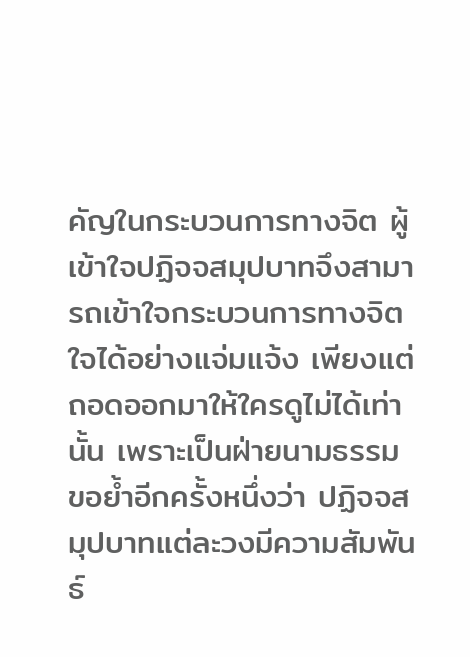คัญในกระบวนการทางจิต ผู้เข้าใจปฏิจจสมุปบาทจึงสามารถเข้าใจกระบวนการทางจิตใจได้อย่างแจ่มแจ้ง เพียงแต่ถอดออกมาให้ใครดูไม่ได้เท่านั้น เพราะเป็นฝ่ายนามธรรม
ขอย้ำอีกครั้งหนึ่งว่า ปฏิจจสมุปบาทแต่ละวงมีความสัมพันธ์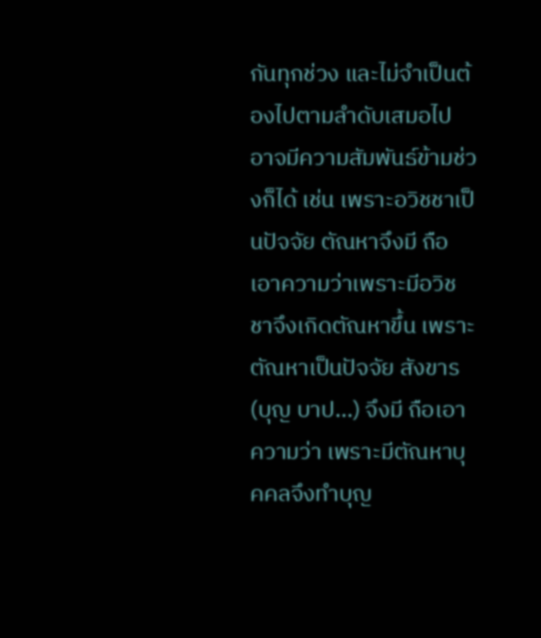กันทุกช่วง และไม่จำเป็นต้องไปตามลำดับเสมอไป อาจมีความสัมพันธ์ข้ามช่วงก็ได้ เช่น เพราะอวิชชาเป็นปัจจัย ตัณหาจึงมี ถือเอาความว่าเพราะมีอวิชชาจึงเกิดตัณหาขึ้น เพราะตัณหาเป็นปัจจัย สังขาร (บุญ บาป...) จึงมี ถือเอาความว่า เพราะมีตัณหาบุคคลจึงทำบุญ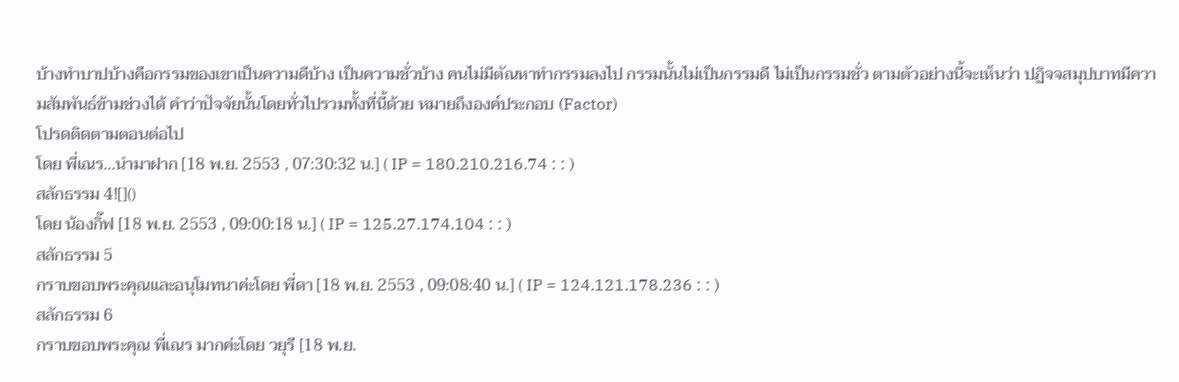บ้างทำบาปบ้างคือกรรมของเขาเป็นความดีบ้าง เป็นความชั่วบ้าง คนไม่มีตัณหาทำกรรมลงไป กรรมนั้นไม่เป็นกรรมดี ไม่เป็นกรรมชั่ว ตามตัวอย่างนี้จะเห็นว่า ปฏิจจสมุปบาทมีความสัมพันธ์ข้ามช่วงได้ คำว่าปัจจัยนั้นโดยทั่วไปรวมทั้งที่นี้ด้วย หมายถึงองค์ประกอบ (Factor)
โปรดติดตามตอนต่อไป
โดย พี่เณร...นำมาฝาก [18 พ.ย. 2553 , 07:30:32 น.] ( IP = 180.210.216.74 : : )
สลักธรรม 4![]()
โดย น้องกิ๊ฟ [18 พ.ย. 2553 , 09:00:18 น.] ( IP = 125.27.174.104 : : )
สลักธรรม 5
กราบขอบพระคุณและอนุโมทนาค่ะโดย พี่ดา [18 พ.ย. 2553 , 09:08:40 น.] ( IP = 124.121.178.236 : : )
สลักธรรม 6
กราบขอบพระคุณ พี่เณร มากค่ะโดย วยุรี [18 พ.ย.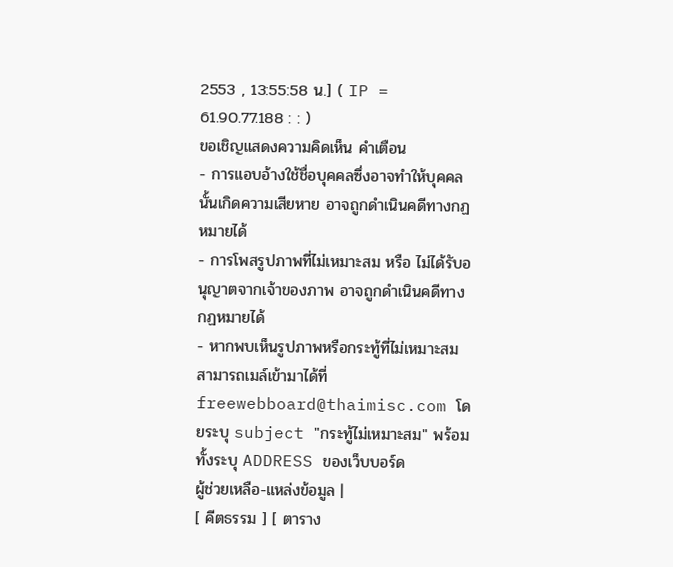2553 , 13:55:58 น.] ( IP = 61.90.77.188 : : )
ขอเชิญแสดงความคิดเห็น คำเตือน
- การแอบอ้างใช้ชื่อบุคคลซึ่งอาจทำให้บุคคลนั้นเกิดความเสียหาย อาจถูกดำเนินคดีทางกฏหมายได้
- การโพสรูปภาพที่ไม่เหมาะสม หรือ ไม่ได้รับอนุญาตจากเจ้าของภาพ อาจถูกดำเนินคดีทางกฏหมายได้
- หากพบเห็นรูปภาพหรือกระทู้ที่ไม่เหมาะสมสามารถเมล์เข้ามาได้ที่ freewebboard@thaimisc.com โดยระบุ subject "กระทู้ไม่เหมาะสม" พร้อมทั้งระบุ ADDRESS ของเว็บบอร์ด
ผู้ช่วยเหลือ-แหล่งข้อมูล |
[ คีตธรรม ] [ ตาราง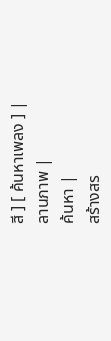สี ] [ ค้นหาเพลง ] |
ลานภาพ |
ค้นหา |
สร้างสร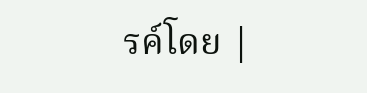รค์โดย |